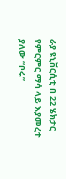ራያ ዩኒቨርሲቲ በ 22 ሄክታር የምርምር ማሳ ላይ እያመረተ ያለው “ቦሩ”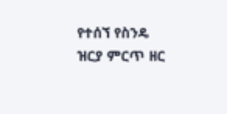የተሰኘ የስንዴ ዝርያ ምርጥ ዘር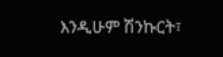እንዲሁም ሽንኩርት፣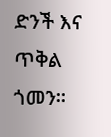ድንች እና ጥቅል ጎመን።